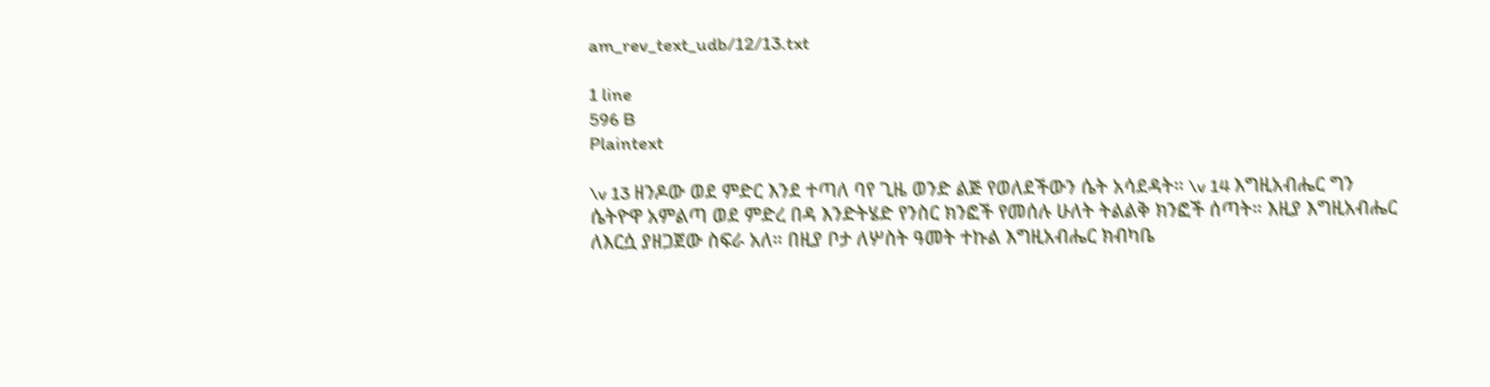am_rev_text_udb/12/13.txt

1 line
596 B
Plaintext

\v 13 ዘንዶው ወደ ምድር እንደ ተጣለ ባየ ጊዜ ወንድ ልጅ የወለደችውን ሴት አሳደዳት። \v 14 እግዚአብሔር ግን ሴትዮዋ አምልጣ ወደ ምድረ በዳ እንድትሄድ የንስር ክንፎች የመሰሉ ሁለት ትልልቅ ክንፎች ሰጣት። እዚያ እግዚአብሔር ለእርሷ ያዘጋጀው ስፍራ አለ። በዚያ ቦታ ለሦስት ዓመት ተኩል እግዚአብሔር ክብካቤ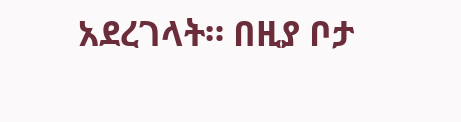አደረገላት። በዚያ ቦታ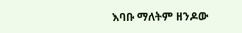እባቡ ማለትም ዘንዶው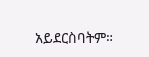አይደርስባትም።